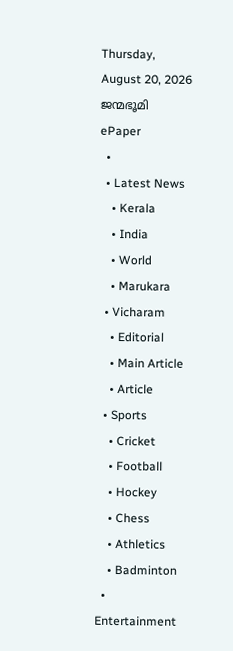Thursday, August 20, 2026
ജന്മഭൂമി
ePaper
  •
  • Latest News
    • Kerala
    • India
    • World
    • Marukara
  • Vicharam
    • Editorial
    • Main Article
    • Article
  • Sports
    • Cricket
    • Football
    • Hockey
    • Chess
    • Athletics
    • Badminton
  • Entertainment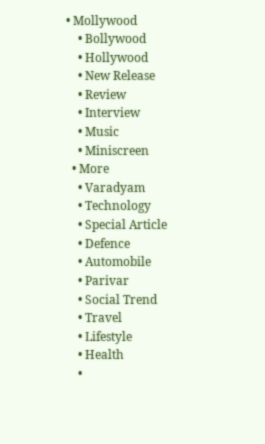• Mollywood
    • Bollywood
    • Hollywood
    • New Release
    • Review
    • Interview
    • Music
    • Miniscreen
  • More
    • Varadyam
    • Technology
    • Special Article
    • Defence
    • Automobile
    • Parivar
    • Social Trend
    • Travel
    • Lifestyle
    • Health
    •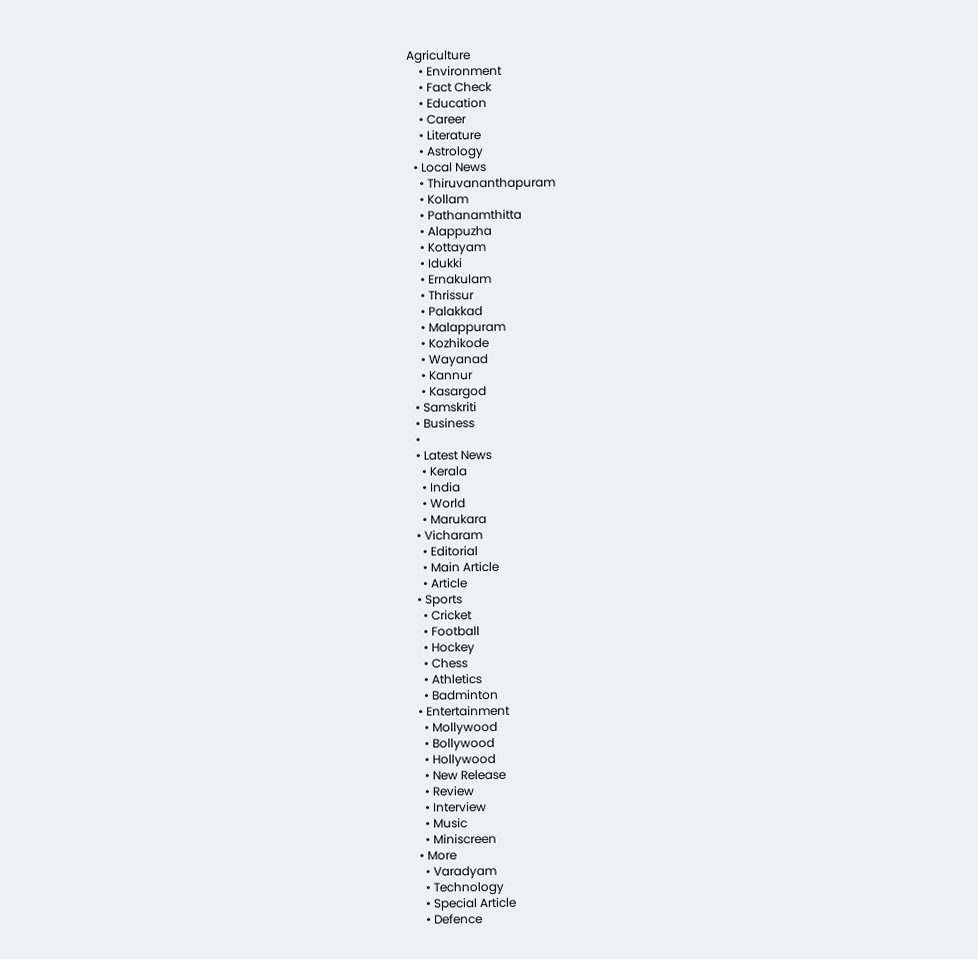Agriculture
    • Environment
    • Fact Check
    • Education
    • Career
    • Literature
    • Astrology
  • Local News
    • Thiruvananthapuram
    • Kollam
    • Pathanamthitta
    • Alappuzha
    • Kottayam
    • Idukki
    • Ernakulam
    • Thrissur
    • Palakkad
    • Malappuram
    • Kozhikode
    • Wayanad
    • Kannur
    • Kasargod
  • Samskriti
  • Business
  •
  • Latest News
    • Kerala
    • India
    • World
    • Marukara
  • Vicharam
    • Editorial
    • Main Article
    • Article
  • Sports
    • Cricket
    • Football
    • Hockey
    • Chess
    • Athletics
    • Badminton
  • Entertainment
    • Mollywood
    • Bollywood
    • Hollywood
    • New Release
    • Review
    • Interview
    • Music
    • Miniscreen
  • More
    • Varadyam
    • Technology
    • Special Article
    • Defence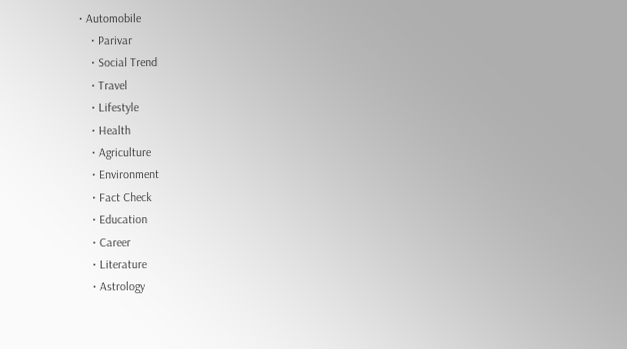• Automobile
    • Parivar
    • Social Trend
    • Travel
    • Lifestyle
    • Health
    • Agriculture
    • Environment
    • Fact Check
    • Education
    • Career
    • Literature
    • Astrology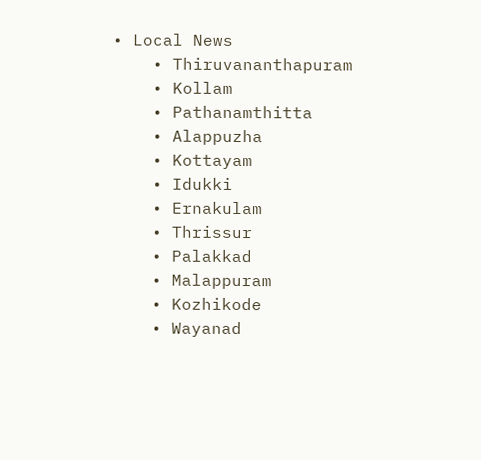• Local News
    • Thiruvananthapuram
    • Kollam
    • Pathanamthitta
    • Alappuzha
    • Kottayam
    • Idukki
    • Ernakulam
    • Thrissur
    • Palakkad
    • Malappuram
    • Kozhikode
    • Wayanad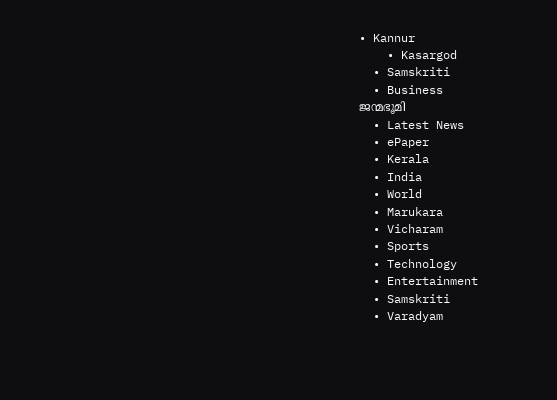• Kannur
    • Kasargod
  • Samskriti
  • Business
ജന്മഭൂമി
  • Latest News
  • ePaper
  • Kerala
  • India
  • World
  • Marukara
  • Vicharam
  • Sports
  • Technology
  • Entertainment
  • Samskriti
  • Varadyam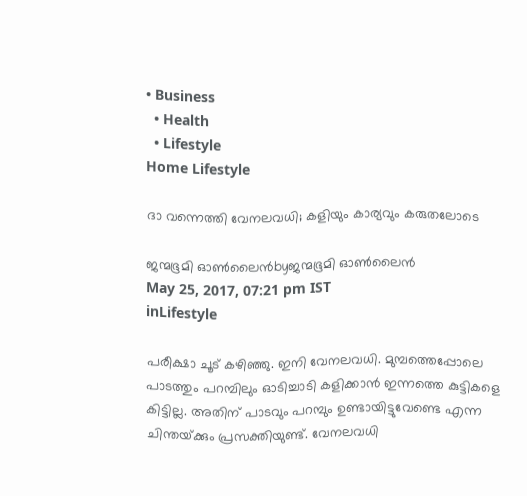• Business
  • Health
  • Lifestyle
Home Lifestyle

ദാ വന്നെത്തി വേനലവധി; കളിയും കാര്യവും കരുതലോടെ

ജന്മഭൂമി ഓണ്‍ലൈന്‍byജന്മഭൂമി ഓണ്‍ലൈന്‍
May 25, 2017, 07:21 pm IST
inLifestyle

പരീക്ഷാ ചൂട് കഴിഞ്ഞു. ഇനി വേനലവധി. മുമ്പത്തെപ്പോലെ പാടത്തും പറമ്പിലും ഓടിച്ചാടി കളിക്കാന്‍ ഇന്നത്തെ കുട്ടികളെ കിട്ടില്ല. അതിന് പാടവും പറമ്പും ഉണ്ടായിട്ടുവേണ്ടെ എന്ന ചിന്തയ്‌ക്കും പ്രസക്തിയുണ്ട്. വേനലവധി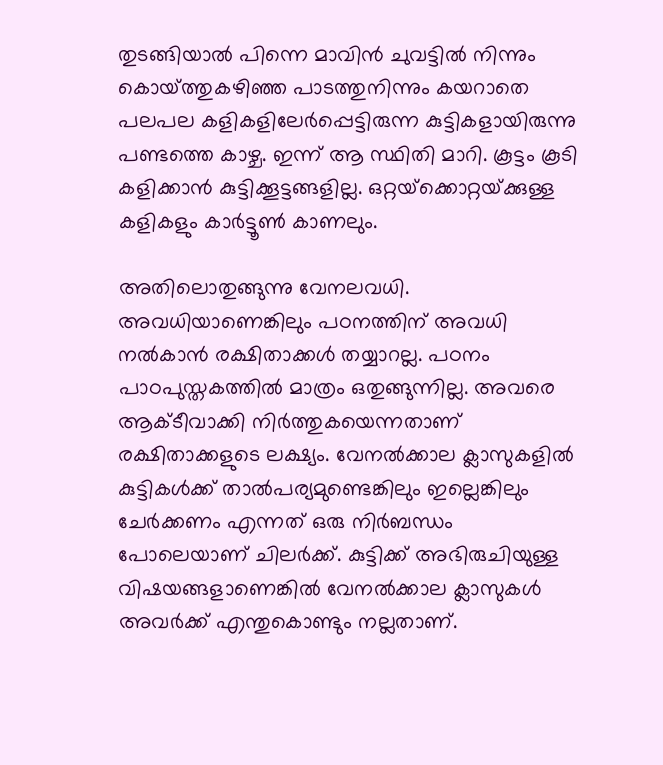തുടങ്ങിയാല്‍ പിന്നെ മാവിന്‍ ചുവട്ടില്‍ നിന്നും കൊയ്‌ത്തുകഴിഞ്ഞ പാടത്തുനിന്നും കയറാതെ പലപല കളികളിലേര്‍പ്പെട്ടിരുന്ന കുട്ടികളായിരുന്നു പണ്ടത്തെ കാഴ്ച. ഇന്ന് ആ സ്ഥിതി മാറി. കൂട്ടം കൂടി കളിക്കാന്‍ കുട്ടിക്കൂട്ടങ്ങളില്ല. ഒറ്റയ്‌ക്കൊറ്റയ്‌ക്കുള്ള കളികളും കാര്‍ട്ടൂണ്‍ കാണലും.

അതിലൊതുങ്ങുന്നു വേനലവധി. അവധിയാണെങ്കിലും പഠനത്തിന് അവധി നല്‍കാന്‍ രക്ഷിതാക്കള്‍ തയ്യാറല്ല. പഠനം പാഠപുസ്തകത്തില്‍ മാത്രം ഒതുങ്ങുന്നില്ല. അവരെ ആക്ടീവാക്കി നിര്‍ത്തുകയെന്നതാണ് രക്ഷിതാക്കളുടെ ലക്ഷ്യം. വേനല്‍ക്കാല ക്ലാസുകളില്‍ കുട്ടികള്‍ക്ക് താല്‍പര്യമുണ്ടെങ്കിലും ഇല്ലെങ്കിലും ചേര്‍ക്കണം എന്നത് ഒരു നിര്‍ബന്ധം പോലെയാണ് ചിലര്‍ക്ക്. കുട്ടിക്ക് അഭിരുചിയുള്ള വിഷയങ്ങളാണെങ്കില്‍ വേനല്‍ക്കാല ക്ലാസുകള്‍ അവര്‍ക്ക് എന്തുകൊണ്ടും നല്ലതാണ്.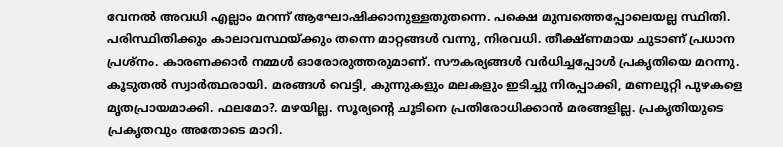വേനല്‍ അവധി എല്ലാം മറന്ന് ആഘോഷിക്കാനുള്ളതുതന്നെ. പക്ഷെ മുമ്പത്തെപ്പോലെയല്ല സ്ഥിതി. പരിസ്ഥിതിക്കും കാലാവസ്ഥയ്‌ക്കും തന്നെ മാറ്റങ്ങള്‍ വന്നു, നിരവധി. തീക്ഷ്ണമായ ചുടാണ് പ്രധാന പ്രശ്‌നം. കാരണക്കാര്‍ നമ്മള്‍ ഓരോരുത്തരുമാണ്. സൗകര്യങ്ങള്‍ വര്‍ധിച്ചപ്പോള്‍ പ്രകൃതിയെ മറന്നു. കൂടുതല്‍ സ്വാര്‍ത്ഥരായി. മരങ്ങള്‍ വെട്ടി, കുന്നുകളും മലകളും ഇടിച്ചു നിരപ്പാക്കി, മണലൂറ്റി പുഴകളെ മൃതപ്രായമാക്കി. ഫലമോ?. മഴയില്ല. സൂര്യന്റെ ചൂടിനെ പ്രതിരോധിക്കാന്‍ മരങ്ങളില്ല. പ്രകൃതിയുടെ പ്രകൃതവും അതോടെ മാറി.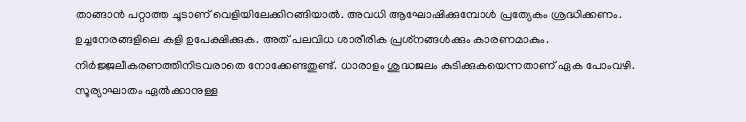താങ്ങാന്‍ പറ്റാത്ത ചൂടാണ് വെളിയിലേക്കിറങ്ങിയാല്‍. അവധി ആഘോഷിക്കുമ്പോള്‍ പ്രത്യേകം ശ്രദ്ധിക്കണം. ഉച്ചനേരങ്ങളിലെ കളി ഉപേക്ഷിക്കുക. അത് പലവിധ ശാരീരിക പ്രശ്‌നങ്ങള്‍ക്കും കാരണമാകും. നിര്‍ജ്ജലീകരണത്തിനിടവരാതെ നോക്കേണ്ടതുണ്ട്. ധാരാളം ശുദ്ധജലം കുടിക്കുകയെന്നതാണ് ഏക പോംവഴി. സൂര്യാഘാതം ഏല്‍ക്കാനുള്ള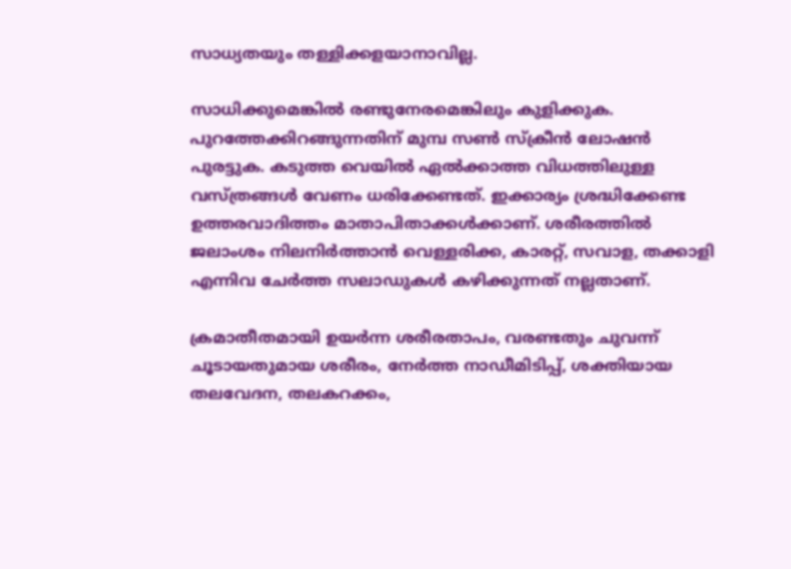സാധ്യതയും തള്ളിക്കളയാനാവില്ല.

സാധിക്കുമെങ്കില്‍ രണ്ടുനേരമെങ്കിലും കുളിക്കുക. പുറത്തേക്കിറങ്ങുന്നതിന് മുമ്പ സണ്‍ സ്‌ക്രീന്‍ ലോഷന്‍ പുരട്ടുക. കടുത്ത വെയില്‍ ഏല്‍ക്കാത്ത വിധത്തിലുള്ള വസ്ത്രങ്ങള്‍ വേണം ധരിക്കേണ്ടത്. ഇക്കാര്യം ശ്രദ്ധിക്കേണ്ട ഉത്തരവാദിത്തം മാതാപിതാക്കള്‍ക്കാണ്. ശരീരത്തില്‍ ജലാംശം നിലനിര്‍ത്താന്‍ വെള്ളരിക്ക, കാരറ്റ്, സവാള, തക്കാളി എന്നിവ ചേര്‍ത്ത സലാഡുകള്‍ കഴിക്കുന്നത് നല്ലതാണ്.

ക്രമാതീതമായി ഉയര്‍ന്ന ശരീരതാപം, വരണ്ടതും ചുവന്ന് ചൂടായതുമായ ശരീരം, നേര്‍ത്ത നാഡീമിടിപ്പ്, ശക്തിയായ തലവേദന, തലകറക്കം,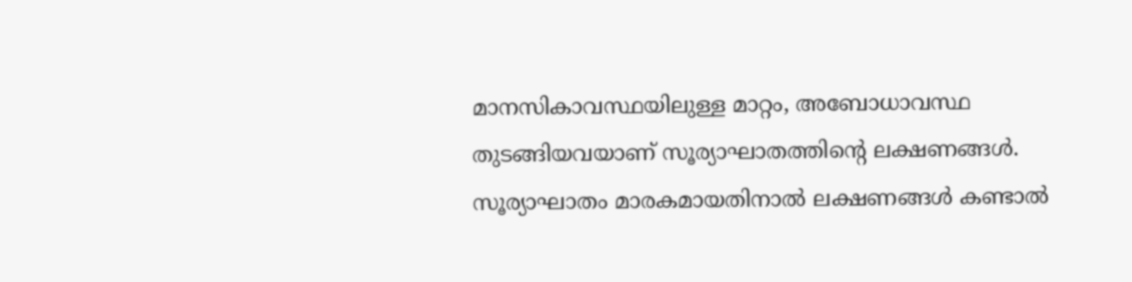മാനസികാവസ്ഥയിലുള്ള മാറ്റം, അബോധാവസ്ഥ തുടങ്ങിയവയാണ് സൂര്യാഘാതത്തിന്റെ ലക്ഷണങ്ങള്‍. സൂര്യാഘാതം മാരകമായതിനാല്‍ ലക്ഷണങ്ങള്‍ കണ്ടാല്‍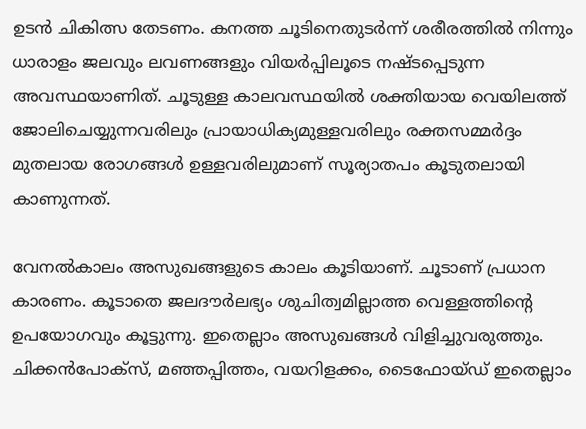ഉടന്‍ ചികിത്സ തേടണം. കനത്ത ചൂടിനെതുടര്‍ന്ന് ശരീരത്തില്‍ നിന്നും ധാരാളം ജലവും ലവണങ്ങളും വിയര്‍പ്പിലൂടെ നഷ്ടപ്പെടുന്ന അവസ്ഥയാണിത്. ചൂടുള്ള കാലവസ്ഥയില്‍ ശക്തിയായ വെയിലത്ത് ജോലിചെയ്യുന്നവരിലും പ്രായാധിക്യമുള്ളവരിലും രക്തസമ്മര്‍ദ്ദം മുതലായ രോഗങ്ങള്‍ ഉള്ളവരിലുമാണ് സൂര്യാതപം കൂടുതലായി കാണുന്നത്.

വേനല്‍കാലം അസുഖങ്ങളുടെ കാലം കൂടിയാണ്. ചൂടാണ് പ്രധാന കാരണം. കൂടാതെ ജലദൗര്‍ലഭ്യം ശുചിത്വമില്ലാത്ത വെള്ളത്തിന്റെ ഉപയോഗവും കൂട്ടുന്നു. ഇതെല്ലാം അസുഖങ്ങള്‍ വിളിച്ചുവരുത്തും. ചിക്കന്‍പോക്‌സ്, മഞ്ഞപ്പിത്തം, വയറിളക്കം, ടൈഫോയ്ഡ് ഇതെല്ലാം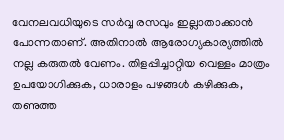വേനലവധിയുടെ സര്‍വ്വ രസവും ഇല്ലാതാക്കാന്‍ പോന്നതാണ്. അതിനാല്‍ ആരോഗ്യകാര്യത്തില്‍ നല്ല കരുതല്‍ വേണം. തിളപ്പിച്ചാറ്റിയ വെള്ളം മാത്രം ഉപയോഗിക്കുക, ധാരാളം പഴങ്ങള്‍ കഴിക്കുക, തണുത്ത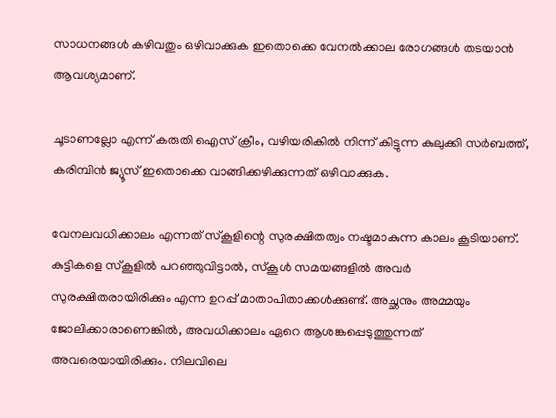സാധനങ്ങള്‍ കഴിവതും ഒഴിവാക്കുക ഇതൊക്കെ വേനല്‍ക്കാല രോഗങ്ങള്‍ തടയാന്‍ ആവശ്യമാണ്.

ചൂടാണല്ലോ എന്ന് കരുതി ഐസ് ക്രീം, വഴിയരികില്‍ നിന്ന് കിട്ടുന്ന കുലുക്കി സര്‍ബത്ത്, കരിമ്പിന്‍ ജ്യൂസ് ഇതൊക്കെ വാങ്ങിക്കഴിക്കുന്നത് ഒഴിവാക്കുക.

വേനലവധിക്കാലം എന്നത് സ്‌കൂളിന്റെ സുരക്ഷിതത്വം നഷ്ടമാകുന്ന കാലം കൂടിയാണ്. കുട്ടികളെ സ്‌കൂളില്‍ പറഞ്ഞുവിട്ടാല്‍, സ്‌കൂള്‍ സമയങ്ങളില്‍ അവര്‍ സുരക്ഷിതരായിരിക്കും എന്ന ഉറപ്പ് മാതാപിതാക്കള്‍ക്കുണ്ട്. അച്ഛനും അമ്മയും ജോലിക്കാരാണെങ്കില്‍, അവധിക്കാലം ഏറെ ആശങ്കപ്പെടുത്തുന്നത് അവരെയായിരിക്കും. നിലവിലെ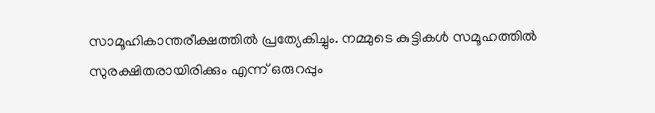സാമൂഹികാന്തരീക്ഷത്തില്‍ പ്രത്യേകിച്ചും. നമ്മുടെ കുട്ടികള്‍ സമൂഹത്തില്‍ സുരക്ഷിതരായിരിക്കും എന്ന് ഒരുറപ്പും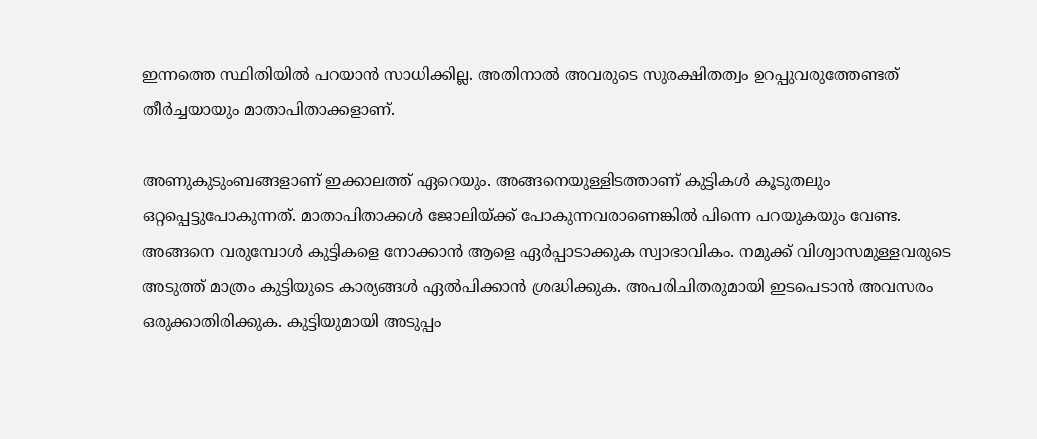ഇന്നത്തെ സ്ഥിതിയില്‍ പറയാന്‍ സാധിക്കില്ല. അതിനാല്‍ അവരുടെ സുരക്ഷിതത്വം ഉറപ്പുവരുത്തേണ്ടത് തീര്‍ച്ചയായും മാതാപിതാക്കളാണ്.

അണുകുടുംബങ്ങളാണ് ഇക്കാലത്ത് ഏറെയും. അങ്ങനെയുള്ളിടത്താണ് കുട്ടികള്‍ കൂടുതലും ഒറ്റപ്പെട്ടുപോകുന്നത്. മാതാപിതാക്കള്‍ ജോലിയ്‌ക്ക് പോകുന്നവരാണെങ്കില്‍ പിന്നെ പറയുകയും വേണ്ട. അങ്ങനെ വരുമ്പോള്‍ കുട്ടികളെ നോക്കാന്‍ ആളെ ഏര്‍പ്പാടാക്കുക സ്വാഭാവികം. നമുക്ക് വിശ്വാസമുള്ളവരുടെ അടുത്ത് മാത്രം കുട്ടിയുടെ കാര്യങ്ങള്‍ ഏല്‍പിക്കാന്‍ ശ്രദ്ധിക്കുക. അപരിചിതരുമായി ഇടപെടാന്‍ അവസരം ഒരുക്കാതിരിക്കുക. കുട്ടിയുമായി അടുപ്പം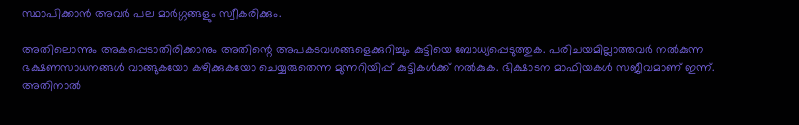സ്ഥാപിക്കാന്‍ അവര്‍ പല മാര്‍ഗ്ഗങ്ങളും സ്വീകരിക്കും.

അതിലൊന്നും അകപ്പെടാതിരിക്കാനും അതിന്റെ അപകടവശങ്ങളെക്കുറിച്ചും കുട്ടിയെ ബോധ്യപ്പെടുത്തുക. പരിചയമില്ലാത്തവര്‍ നല്‍കുന്ന ഭക്ഷണസാധനങ്ങള്‍ വാങ്ങുകയോ കഴിക്കുകയോ ചെയ്യരുതെന്ന മുന്നറിയിപ്പ് കുട്ടികള്‍ക്ക് നല്‍കുക. ഭിക്ഷാടന മാഫിയകള്‍ സജീവമാണ് ഇന്ന്. അതിനാല്‍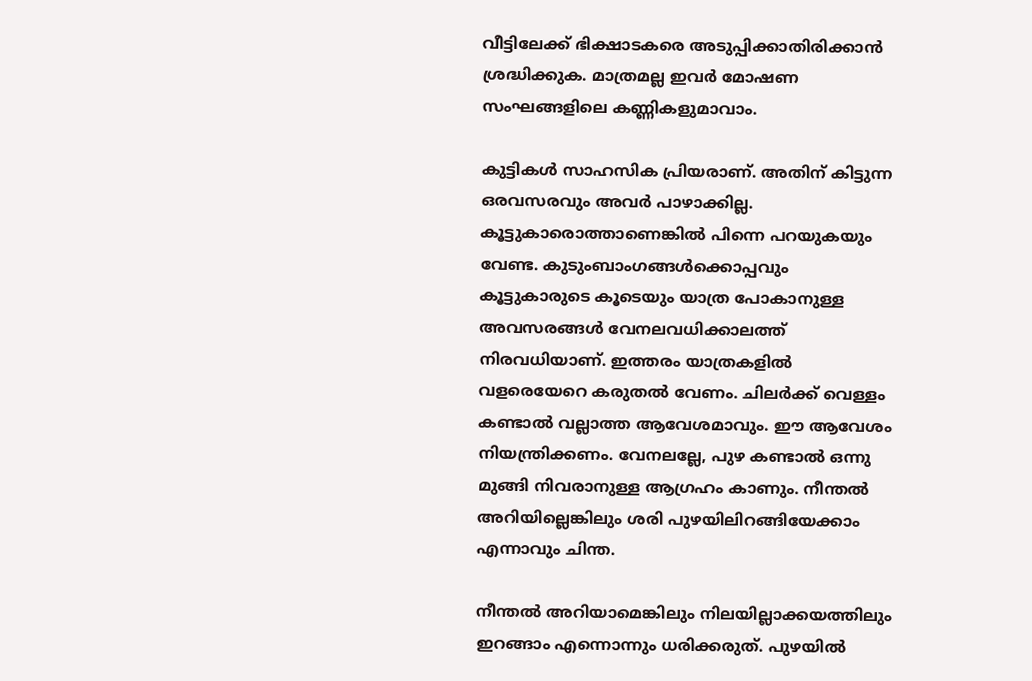വീട്ടിലേക്ക് ഭിക്ഷാടകരെ അടുപ്പിക്കാതിരിക്കാന്‍ ശ്രദ്ധിക്കുക. മാത്രമല്ല ഇവര്‍ മോഷണ സംഘങ്ങളിലെ കണ്ണികളുമാവാം.

കുട്ടികള്‍ സാഹസിക പ്രിയരാണ്. അതിന് കിട്ടുന്ന ഒരവസരവും അവര്‍ പാഴാക്കില്ല. കൂട്ടുകാരൊത്താണെങ്കില്‍ പിന്നെ പറയുകയും വേണ്ട. കുടുംബാംഗങ്ങള്‍ക്കൊപ്പവും കൂട്ടുകാരുടെ കൂടെയും യാത്ര പോകാനുള്ള അവസരങ്ങള്‍ വേനലവധിക്കാലത്ത് നിരവധിയാണ്. ഇത്തരം യാത്രകളില്‍ വളരെയേറെ കരുതല്‍ വേണം. ചിലര്‍ക്ക് വെള്ളം കണ്ടാല്‍ വല്ലാത്ത ആവേശമാവും. ഈ ആവേശം നിയന്ത്രിക്കണം. വേനലല്ലേ, പുഴ കണ്ടാല്‍ ഒന്നു മുങ്ങി നിവരാനുള്ള ആഗ്രഹം കാണും. നീന്തല്‍ അറിയില്ലെങ്കിലും ശരി പുഴയിലിറങ്ങിയേക്കാം എന്നാവും ചിന്ത.

നീന്തല്‍ അറിയാമെങ്കിലും നിലയില്ലാക്കയത്തിലും ഇറങ്ങാം എന്നൊന്നും ധരിക്കരുത്. പുഴയില്‍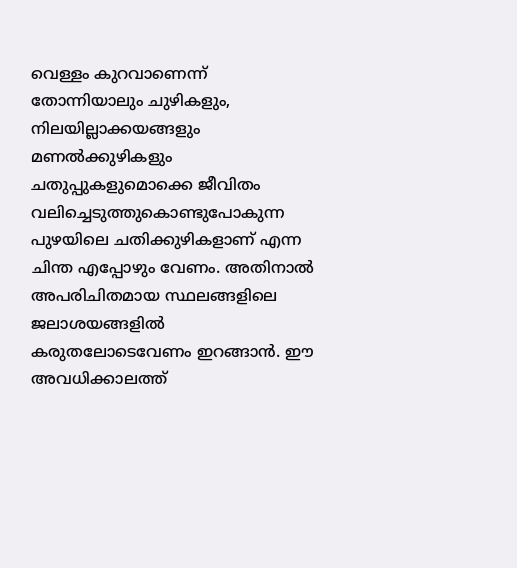വെള്ളം കുറവാണെന്ന് തോന്നിയാലും ചുഴികളും, നിലയില്ലാക്കയങ്ങളും മണല്‍ക്കുഴികളും ചതുപ്പുകളുമൊക്കെ ജീവിതം വലിച്ചെടുത്തുകൊണ്ടുപോകുന്ന പുഴയിലെ ചതിക്കുഴികളാണ് എന്ന ചിന്ത എപ്പോഴും വേണം. അതിനാല്‍ അപരിചിതമായ സ്ഥലങ്ങളിലെ ജലാശയങ്ങളില്‍ കരുതലോടെവേണം ഇറങ്ങാന്‍. ഈ അവധിക്കാലത്ത്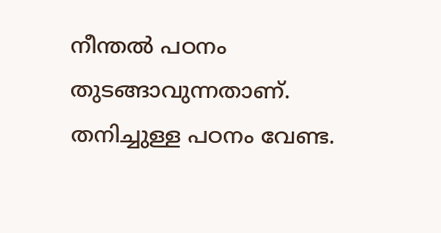നീന്തല്‍ പഠനം തുടങ്ങാവുന്നതാണ്. തനിച്ചുള്ള പഠനം വേണ്ട.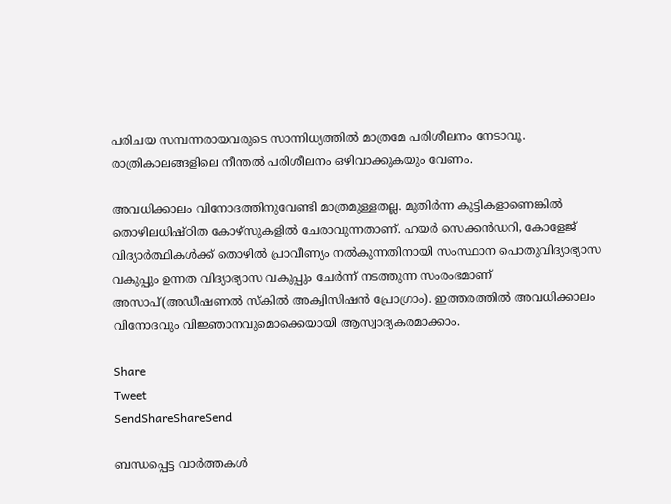പരിചയ സമ്പന്നരായവരുടെ സാന്നിധ്യത്തില്‍ മാത്രമേ പരിശീലനം നേടാവൂ. രാത്രികാലങ്ങളിലെ നീന്തല്‍ പരിശീലനം ഒഴിവാക്കുകയും വേണം.

അവധിക്കാലം വിനോദത്തിനുവേണ്ടി മാത്രമുള്ളതല്ല. മുതിര്‍ന്ന കുട്ടികളാണെങ്കില്‍ തൊഴിലധിഷ്ഠിത കോഴ്‌സുകളില്‍ ചേരാവുന്നതാണ്. ഹയര്‍ സെക്കന്‍ഡറി, കോളേജ് വിദ്യാര്‍ത്ഥികള്‍ക്ക് തൊഴില്‍ പ്രാവീണ്യം നല്‍കുന്നതിനായി സംസ്ഥാന പൊതുവിദ്യാഭ്യാസ വകുപ്പും ഉന്നത വിദ്യാഭ്യാസ വകുപ്പും ചേര്‍ന്ന് നടത്തുന്ന സംരംഭമാണ് അസാപ്(അഡീഷണല്‍ സ്‌കില്‍ അക്വിസിഷന്‍ പ്രോഗ്രാം). ഇത്തരത്തില്‍ അവധിക്കാലം വിനോദവും വിജ്ഞാനവുമൊക്കെയായി ആസ്വാദ്യകരമാക്കാം.

Share
Tweet
SendShareShareSend

ബന്ധപ്പെട്ട വാര്‍ത്തകള്‍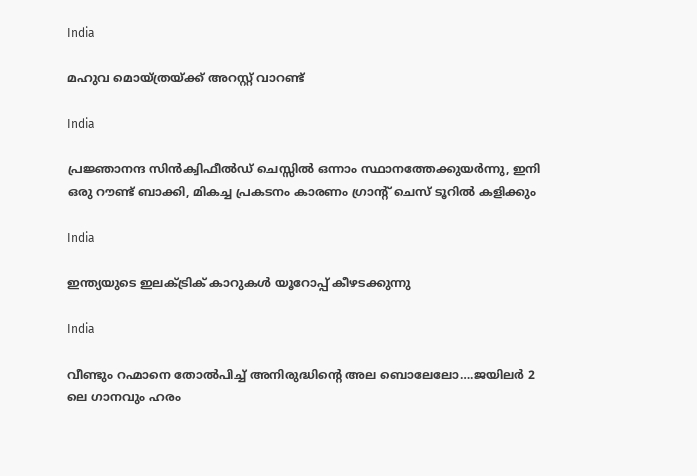India

മഹുവ മൊയ്ത്രയ്‌ക്ക് അറസ്റ്റ് വാറണ്ട്

India

പ്രജ്ഞാനന്ദ സിന്‍ക്വിഫീല്‍ഡ് ചെസ്സില്‍ ഒന്നാം സ്ഥാനത്തേക്കുയര്‍ന്നു, ഇനി ഒരു റൗണ്ട് ബാക്കി, മികച്ച പ്രകടനം കാരണം ഗ്രാന്‍റ് ചെസ് ടൂറില്‍ കളിക്കും

India

ഇന്ത്യയുടെ ഇലക്ട്രിക് കാറുകള്‍ യൂറോപ്പ് കീഴടക്കുന്നു

India

വീണ്ടും റഹ്മാനെ തോല്‍പിച്ച് അനിരുദ്ധിന്റെ അല ബൊലേലോ….ജയിലര്‍ 2 ലെ ഗാനവും ഹരം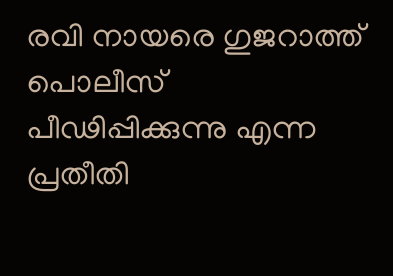രവി നായരെ ഗുജറാത്ത് പൊലീസ് പീഢിപ്പിക്കുന്നു എന്ന പ്രതീതി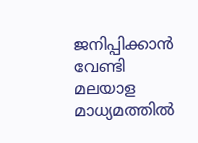ജനിപ്പിക്കാന്‍ വേണ്ടി മലയാള മാധ്യമത്തില്‍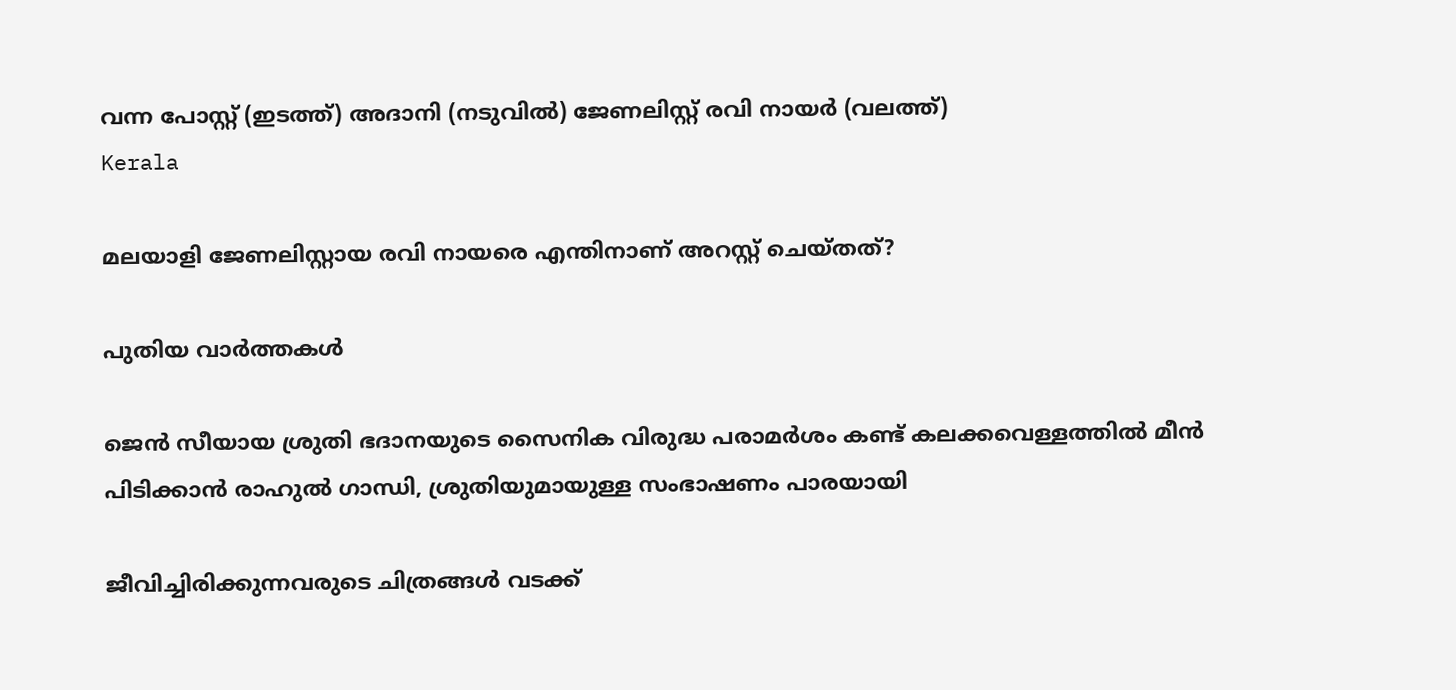വന്ന പോസ്റ്റ് (ഇടത്ത്) അദാനി (നടുവില്‍) ജേണലിസ്റ്റ് രവി നായര്‍ (വലത്ത്)
Kerala

മലയാളി ജേണലിസ്റ്റായ രവി നായരെ എന്തിനാണ് അറസ്റ്റ് ചെയ്തത്?

പുതിയ വാര്‍ത്തകള്‍

ജെന്‍ സീയായ ശ്രുതി ഭദാനയുടെ സൈനിക വിരുദ്ധ പരാമർശം കണ്ട് കലക്കവെള്ളത്തില്‍ മീന്‍ പിടിക്കാന്‍ രാഹുല്‍ ഗാന്ധി, ശ്രുതിയുമായുള്ള സംഭാഷണം പാരയായി

ജീവിച്ചിരിക്കുന്നവരുടെ ചിത്രങ്ങൾ വടക്ക്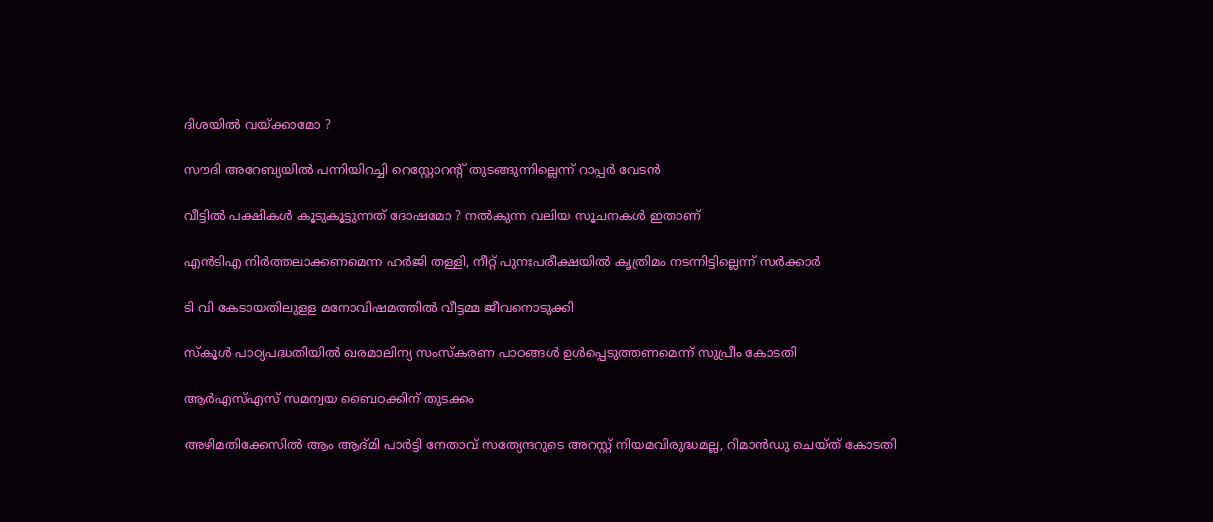ദിശയിൽ വയ്‌ക്കാമോ ?

സൗദി അറേബ്യയില്‍ പന്നിയിറച്ചി റെസ്റ്റോറന്റ് തുടങ്ങുന്നില്ലെന്ന് റാപ്പര്‍ വേടന്‍

വീട്ടിൽ പക്ഷികൾ കൂടുകൂട്ടുന്നത് ദോഷമോ ? നൽകുന്ന വലിയ സൂചനകൾ ഇതാണ്

എന്‍ടിഎ നിര്‍ത്തലാക്കണമെന്ന ഹര്‍ജി തള്ളി, നീറ്റ് പുനഃപരീക്ഷയില്‍ കൃത്രിമം നടന്നിട്ടില്ലെന്ന് സര്‍ക്കാര്‍

ടി വി കേടായതിലുളള മനോവിഷമത്തില്‍ വീട്ടമ്മ ജീവനൊടുക്കി

സ്‌കൂള്‍ പാഠ്യപദ്ധതിയില്‍ ഖരമാലിന്യ സംസ്‌കരണ പാഠങ്ങള്‍ ഉള്‍പ്പെടുത്തണമെന്ന് സുപ്രീം കോടതി

ആർഎസ്‌എസ് സമന്വയ ബൈഠക്കിന് തുടക്കം

അഴിമതിക്കേസില്‍ ആം ആദ്മി പാര്‍ട്ടി നേതാവ് സത്യേന്ദറുടെ അറസ്റ്റ് നിയമവിരുദ്ധമല്ല, റിമാന്‍ഡു ചെയ്ത് കോടതി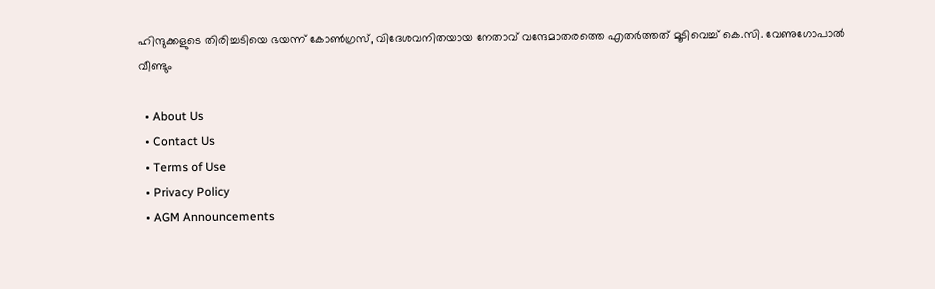ഹിന്ദുക്കളുടെ തിരിച്ചടിയെ ഭയന്ന് കോണ്‍ഗ്രസ്, വിദേശവനിതയായ നേതാവ് വന്ദേമാതരത്തെ എതര്‍ത്തത് മൂടിവെച്ച് കെ.സി. വേണുഗോപാല്‍ വീണ്ടും

  • About Us
  • Contact Us
  • Terms of Use
  • Privacy Policy
  • AGM Announcements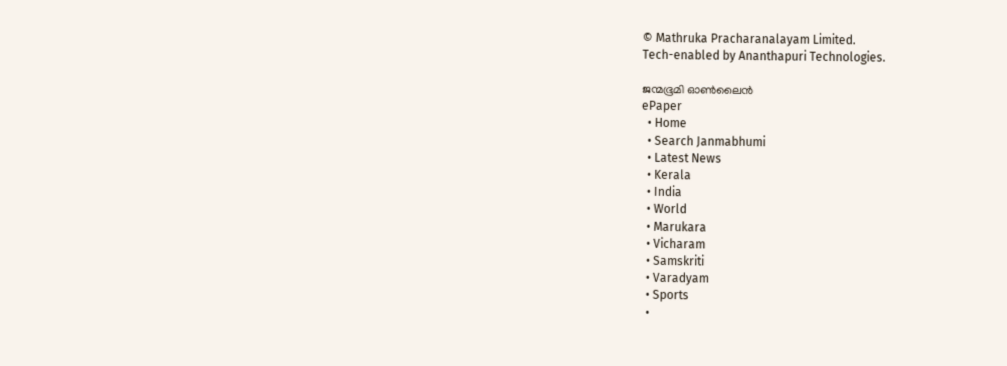© Mathruka Pracharanalayam Limited.
Tech-enabled by Ananthapuri Technologies.

ജന്മഭൂമി ഓണ്‍ലൈന്‍
ePaper
  • Home
  • Search Janmabhumi
  • Latest News
  • Kerala
  • India
  • World
  • Marukara
  • Vicharam
  • Samskriti
  • Varadyam
  • Sports
  •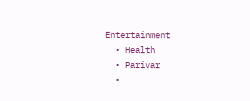Entertainment
  • Health
  • Parivar
  •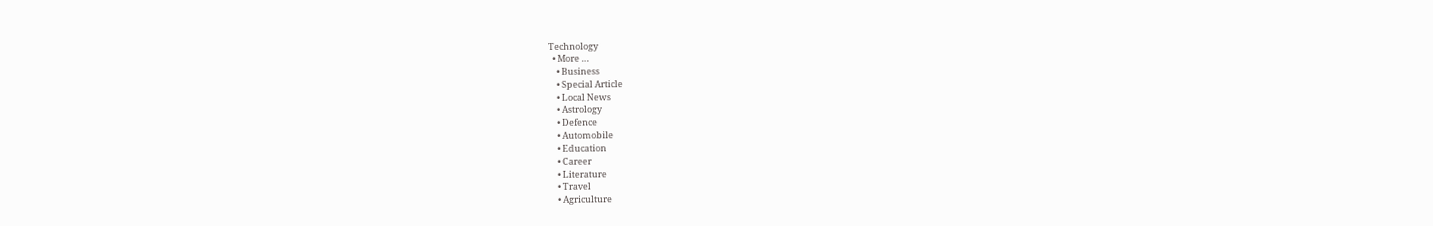Technology
  • More …
    • Business
    • Special Article
    • Local News
    • Astrology
    • Defence
    • Automobile
    • Education
    • Career
    • Literature
    • Travel
    • Agriculture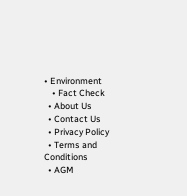• Environment
    • Fact Check
  • About Us
  • Contact Us
  • Privacy Policy
  • Terms and Conditions
  • AGM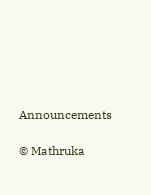Announcements

© Mathruka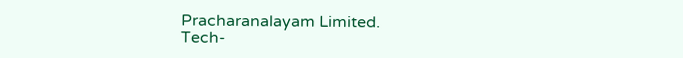Pracharanalayam Limited.
Tech-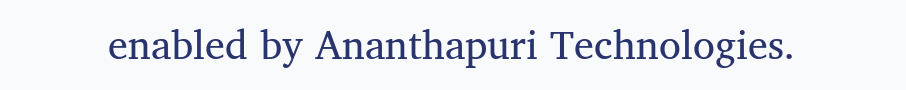enabled by Ananthapuri Technologies.